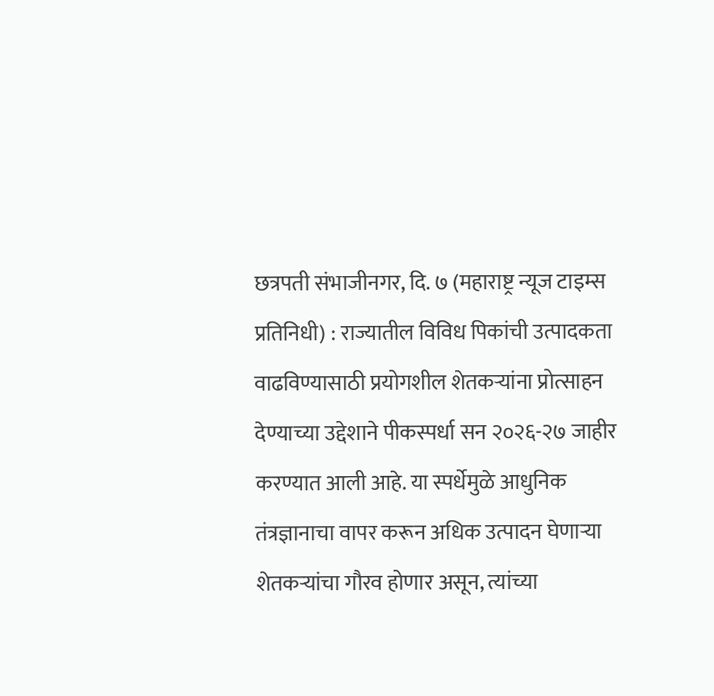छत्रपती संभाजीनगर, दि. ७ (महाराष्ट्र न्यूज टाइम्स प्रतिनिधी) : राज्यातील विविध पिकांची उत्पादकता वाढविण्यासाठी प्रयोगशील शेतकऱ्यांना प्रोत्साहन देण्याच्या उद्देशाने पीकस्पर्धा सन २०२६-२७ जाहीर करण्यात आली आहे. या स्पर्धेमुळे आधुनिक तंत्रज्ञानाचा वापर करून अधिक उत्पादन घेणाऱ्या शेतकऱ्यांचा गौरव होणार असून, त्यांच्या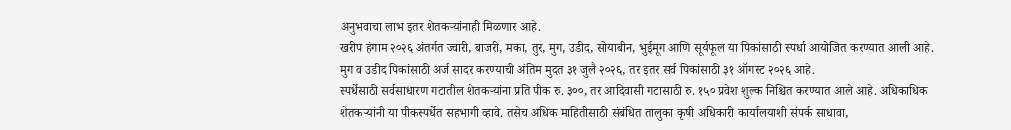अनुभवाचा लाभ इतर शेतकऱ्यांनाही मिळणार आहे.
खरीप हंगाम २०२६ अंतर्गत ज्वारी, बाजरी, मका, तुर, मुग, उडीद, सोयाबीन, भुईमूग आणि सूर्यफूल या पिकांसाठी स्पर्धा आयोजित करण्यात आली आहे. मुग व उडीद पिकांसाठी अर्ज सादर करण्याची अंतिम मुदत ३१ जुलै २०२६, तर इतर सर्व पिकांसाठी ३१ ऑगस्ट २०२६ आहे.
स्पर्धेसाठी सर्वसाधारण गटातील शेतकऱ्यांना प्रति पीक रु. ३००, तर आदिवासी गटासाठी रु. १५० प्रवेश शुल्क निश्चित करण्यात आले आहे. अधिकाधिक शेतकऱ्यांनी या पीकस्पर्धेत सहभागी व्हावे. तसेच अधिक माहितीसाठी संबंधित तालुका कृषी अधिकारी कार्यालयाशी संपर्क साधावा,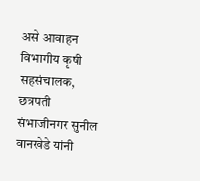असे आवाहन विभागीय कृषी सहसंचालक, छत्रपती संभाजीनगर सुनील वानखेडे यांनी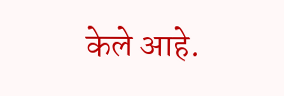केले आहे.